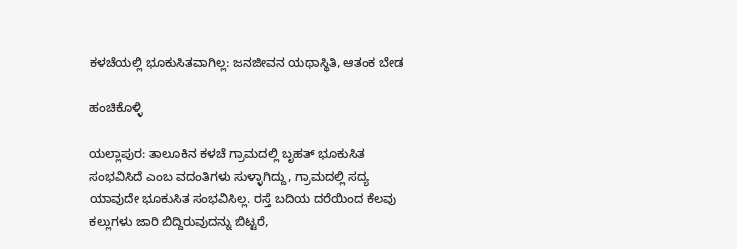ಕಳಚೆಯಲ್ಲಿ ಭೂಕುಸಿತವಾಗಿಲ್ಲ: ಜನಜೀವನ ಯಥಾಸ್ಥಿತಿ, ಆತಂಕ ಬೇಡ

ಹಂಚಿಕೊಳ್ಳಿ

ಯಲ್ಲಾಪುರ: ತಾಲೂಕಿನ ಕಳಚೆ ಗ್ರಾಮದಲ್ಲಿ ಬೃಹತ್ ಭೂಕುಸಿತ ಸಂಭವಿಸಿದೆ ಎಂಬ ವದಂತಿಗಳು ಸುಳ್ಳಾಗಿದ್ದು, ಗ್ರಾಮದಲ್ಲಿ ಸದ್ಯ ಯಾವುದೇ ಭೂಕುಸಿತ ಸಂಭವಿಸಿಲ್ಲ. ರಸ್ತೆ ಬದಿಯ ದರೆಯಿಂದ ಕೆಲವು ಕಲ್ಲುಗಳು ಜಾರಿ ಬಿದ್ದಿರುವುದನ್ನು ಬಿಟ್ಟರೆ,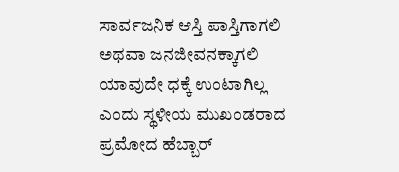ಸಾರ್ವಜನಿಕ ಆಸ್ತಿ ಪಾಸ್ತಿಗಾಗಲಿ ಅಥವಾ ಜನಜೀವನಕ್ಕಾಗಲಿ ಯಾವುದೇ ಧಕ್ಕೆ ಉಂಟಾಗಿಲ್ಲ ಎಂದು ಸ್ಥಳೀಯ ಮುಖಂಡರಾದ ಪ್ರಮೋದ ಹೆಬ್ಬಾರ್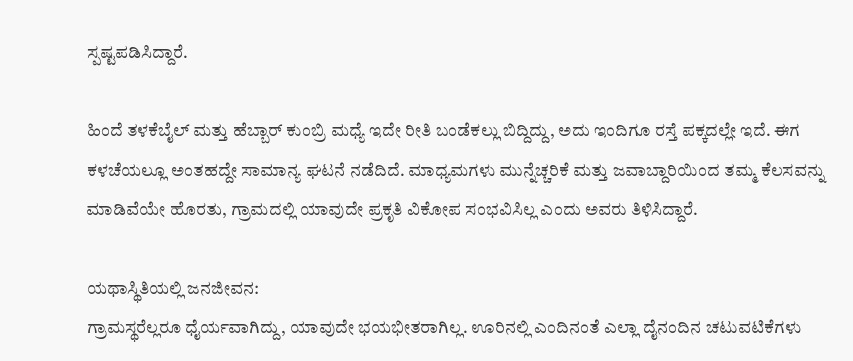ಸ್ಪಷ್ಟಪಡಿಸಿದ್ದಾರೆ.

ಹಿಂದೆ ತಳಕೆಬೈಲ್ ಮತ್ತು ಹೆಬ್ಬಾರ್ ಕುಂಬ್ರಿ ಮಧ್ಯೆ ಇದೇ ರೀತಿ ಬಂಡೆಕಲ್ಲು ಬಿದ್ದಿದ್ದು, ಅದು ಇಂದಿಗೂ ರಸ್ತೆ ಪಕ್ಕದಲ್ಲೇ ಇದೆ. ಈಗ ಕಳಚೆಯಲ್ಲೂ ಅಂತಹದ್ದೇ ಸಾಮಾನ್ಯ ಘಟನೆ ನಡೆದಿದೆ. ಮಾಧ್ಯಮಗಳು ಮುನ್ನೆಚ್ಚರಿಕೆ ಮತ್ತು ಜವಾಬ್ದಾರಿಯಿಂದ ತಮ್ಮ ಕೆಲಸವನ್ನು ಮಾಡಿವೆಯೇ ಹೊರತು, ಗ್ರಾಮದಲ್ಲಿ ಯಾವುದೇ ಪ್ರಕೃತಿ ವಿಕೋಪ ಸಂಭವಿಸಿಲ್ಲ ಎಂದು ಅವರು ತಿಳಿಸಿದ್ದಾರೆ.

ಯಥಾಸ್ಥಿತಿಯಲ್ಲಿ ಜನಜೀವನ:
ಗ್ರಾಮಸ್ಥರೆಲ್ಲರೂ ಧೈರ್ಯವಾಗಿದ್ದು, ಯಾವುದೇ ಭಯಭೀತರಾಗಿಲ್ಲ. ಊರಿನಲ್ಲಿ ಎಂದಿನಂತೆ ಎಲ್ಲಾ ದೈನಂದಿನ ಚಟುವಟಿಕೆಗಳು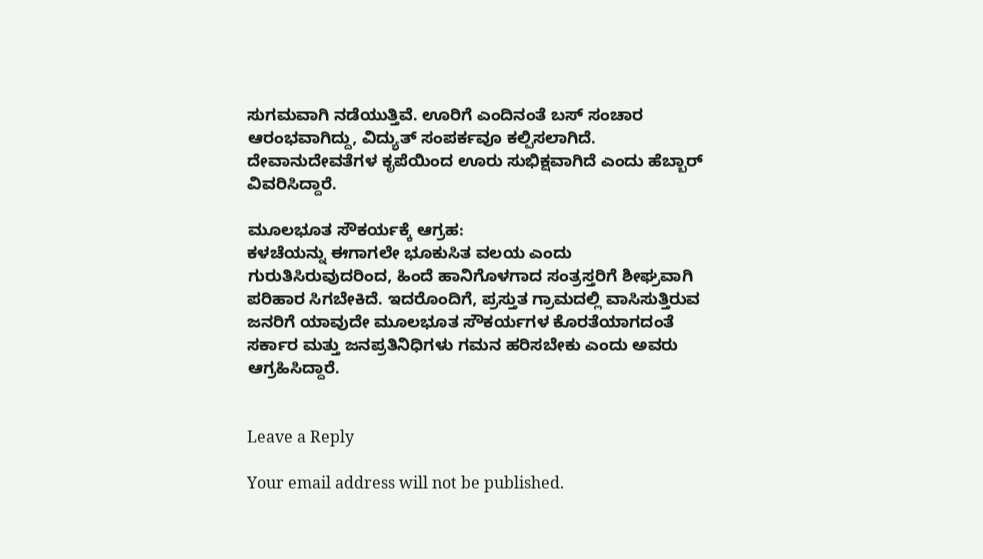ಸುಗಮವಾಗಿ ನಡೆಯುತ್ತಿವೆ. ಊರಿಗೆ ಎಂದಿನಂತೆ ಬಸ್ ಸಂಚಾರ ಆರಂಭವಾಗಿದ್ದು, ವಿದ್ಯುತ್ ಸಂಪರ್ಕವೂ ಕಲ್ಪಿಸಲಾಗಿದೆ. ದೇವಾನುದೇವತೆಗಳ ಕೃಪೆಯಿಂದ ಊರು ಸುಭಿಕ್ಷವಾಗಿದೆ ಎಂದು ಹೆಬ್ಬಾರ್ ವಿವರಿಸಿದ್ದಾರೆ.

ಮೂಲಭೂತ ಸೌಕರ್ಯಕ್ಕೆ ಆಗ್ರಹ:
ಕಳಚೆಯನ್ನು ಈಗಾಗಲೇ ಭೂಕುಸಿತ ವಲಯ ಎಂದು ಗುರುತಿಸಿರುವುದರಿಂದ, ಹಿಂದೆ ಹಾನಿಗೊಳಗಾದ ಸಂತ್ರಸ್ತರಿಗೆ ಶೀಘ್ರವಾಗಿ ಪರಿಹಾರ ಸಿಗಬೇಕಿದೆ. ಇದರೊಂದಿಗೆ, ಪ್ರಸ್ತುತ ಗ್ರಾಮದಲ್ಲಿ ವಾಸಿಸುತ್ತಿರುವ ಜನರಿಗೆ ಯಾವುದೇ ಮೂಲಭೂತ ಸೌಕರ್ಯಗಳ ಕೊರತೆಯಾಗದಂತೆ ಸರ್ಕಾರ ಮತ್ತು ಜನಪ್ರತಿನಿಧಿಗಳು ಗಮನ ಹರಿಸಬೇಕು ಎಂದು ಅವರು ಆಗ್ರಹಿಸಿದ್ದಾರೆ.


Leave a Reply

Your email address will not be published.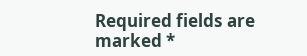Required fields are marked *